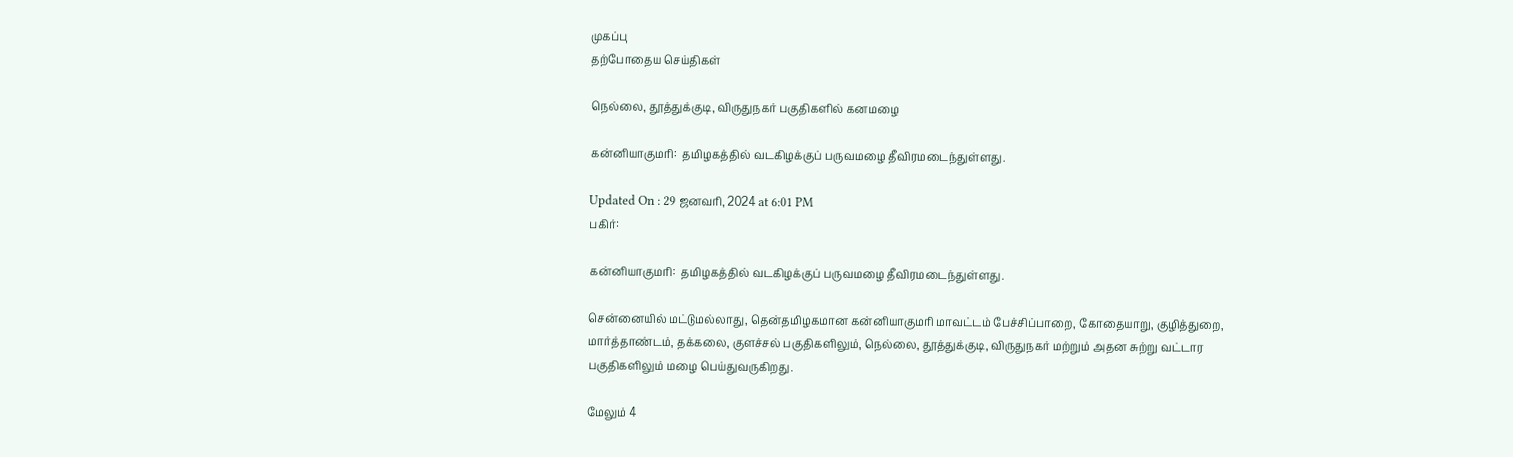முகப்பு
தற்போதைய செய்திகள்

நெல்லை, தூத்துக்குடி, விருதுநகர் பகுதிகளில் கனமழை

கன்னியாகுமரி:  தமிழகத்தில் வடகிழக்குப் பருவமழை தீவிரமடைந்துள்ளது.

Updated On : 29 ஜனவரி, 2024 at 6:01 PM
பகிர்:

கன்னியாகுமரி:  தமிழகத்தில் வடகிழக்குப் பருவமழை தீவிரமடைந்துள்ளது.

சென்னையில் மட்டுமல்லாது, தென்தமிழகமான கன்னியாகுமரி மாவட்டம் பேச்சிப்பாறை, கோதையாறு, குழித்துறை, மார்த்தாண்டம், தக்கலை, குளச்சல் பகுதிகளிலும், நெல்லை, தூத்துக்குடி, விருதுநகர் மற்றும் அதன சுற்று வட்டார பகுதிகளிலும் மழை பெய்துவருகிறது.

மேலும் 4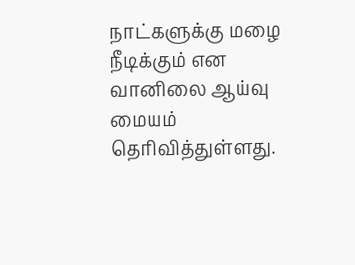நாட்களுக்கு மழை நீடிக்கும் என வானிலை ஆய்வு மையம் தெரிவித்துள்ளது.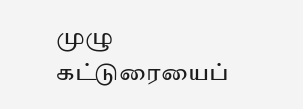முழு கட்டுரையைப்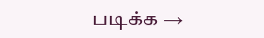படிக்க →